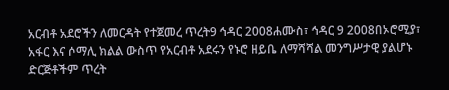አርብቶ አደሮችን ለመርዳት የተጀመረ ጥረት9 ኅዳር 2008ሐሙስ፣ ኅዳር 9 2008በኦሮሚያ፣ አፋር እና ሶማሊ ክልል ውስጥ የአርብቶ አደሩን የኑሮ ዘይቤ ለማሻሻል መንግሥታዊ ያልሆኑ ድርጅቶችም ጥረት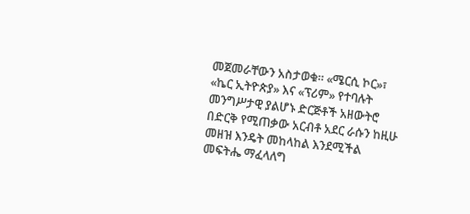መጀመራቸውን አስታወቁ። «ሜርሲ ኮር»፣ «ኬር ኢትዮጵያ» እና «ፕሪም» የተባሉት መንግሥታዊ ያልሆኑ ድርጅቶች አዘውትሮ በድርቅ የሚጠቃው አርብቶ አደር ራሱን ከዚሁ መዘዝ እንዴት መከላከል እንደሚችል መፍትሔ ማፈላለግ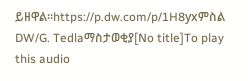ይዘዋል።https://p.dw.com/p/1H8yxምስል DW/G. Tedlaማስታወቂያ[No title]To play this audio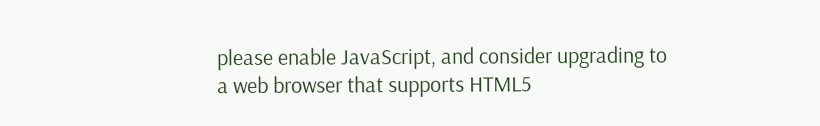please enable JavaScript, and consider upgrading to a web browser that supports HTML5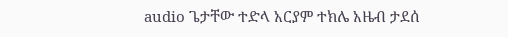audio ጌታቸው ተድላ አርያም ተክሌ አዜብ ታደሰ